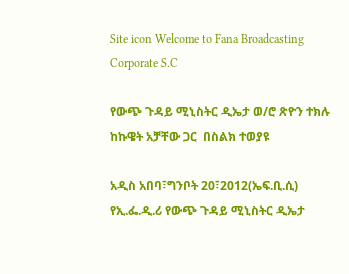Site icon Welcome to Fana Broadcasting Corporate S.C

የውጭ ጉዳይ ሚኒስትር ዲኤታ ወ/ሮ ጽዮን ተክሉ ከኩዌት አቻቸው ጋር  በስልክ ተወያዩ

አዲስ አበባ፣ግንቦት 20፣2012(ኤፍ.ቢ.ሲ) የኢ.ፌ.ዲ.ሪ የውጭ ጉዳይ ሚኒስትር ዲኤታ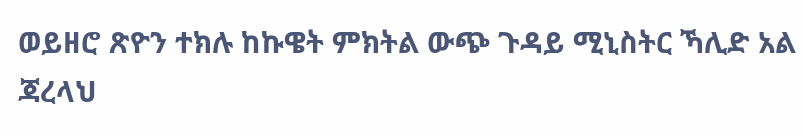ወይዘሮ ጽዮን ተክሉ ከኩዌት ምክትል ውጭ ጉዳይ ሚኒስትር ኻሊድ አል ጃረላህ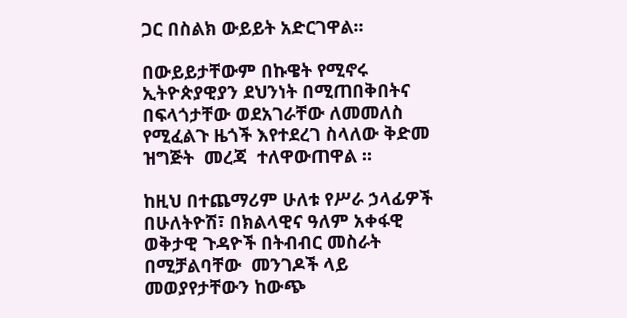ጋር በስልክ ውይይት አድርገዋል።

በውይይታቸውም በኩዌት የሚኖሩ ኢትዮጵያዊያን ደህንነት በሚጠበቅበትና በፍላጎታቸው ወደአገራቸው ለመመለስ የሚፈልጉ ዜጎች እየተደረገ ስላለው ቅድመ ዝግጅት  መረጃ  ተለዋውጠዋል ።

ከዚህ በተጨማሪም ሁለቱ የሥራ ኃላፊዎች በሁለትዮሽ፣ በክልላዊና ዓለም አቀፋዊ ወቅታዊ ጉዳዮች በትብብር መስራት በሚቻልባቸው  መንገዶች ላይ  መወያየታቸውን ከውጭ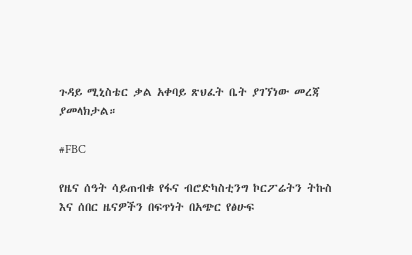ጉዳይ ሚኒስቴር ቃል አቀባይ ጽህፈት ቤት ያገኘነው መረጃ ያመላክታል።

#FBC

የዜና ሰዓት ሳይጠብቁ የፋና ብሮድካስቲንግ ኮርፖሬትን ትኩስ እና ሰበር ዜናዎችን በፍጥነት በአጭር የፅሁፍ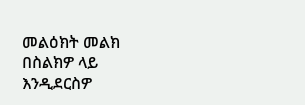መልዕክት መልክ በስልክዎ ላይ እንዲደርስዎ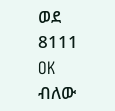ወደ 8111 OK ብለው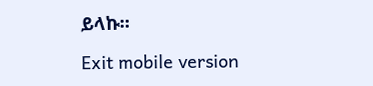ይላኩ።

Exit mobile version